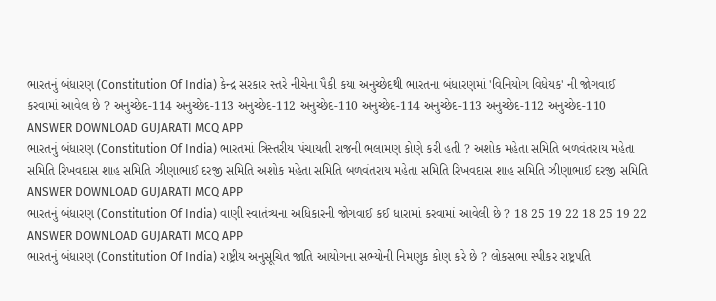ભારતનું બંધારણ (Constitution Of India) કેન્દ્ર સરકાર સ્તરે નીચેના પૈકી કયા અનુચ્છેદથી ભારતના બંધારણમાં 'વિનિયોગ વિધેયક' ની જોગવાઈ કરવામાં આવેલ છે ? અનુચ્છેદ-114 અનુચ્છેદ-113 અનુચ્છેદ-112 અનુચ્છેદ-110 અનુચ્છેદ-114 અનુચ્છેદ-113 અનુચ્છેદ-112 અનુચ્છેદ-110 ANSWER DOWNLOAD GUJARATI MCQ APP
ભારતનું બંધારણ (Constitution Of India) ભારતમાં ત્રિસ્તરીય પંચાયતી રાજની ભલામણ કોણે કરી હતી ? અશોક મહેતા સમિતિ બળવંતરાય મહેતા સમિતિ રિખવદાસ શાહ સમિતિ ઝીણાભાઈ દરજી સમિતિ અશોક મહેતા સમિતિ બળવંતરાય મહેતા સમિતિ રિખવદાસ શાહ સમિતિ ઝીણાભાઈ દરજી સમિતિ ANSWER DOWNLOAD GUJARATI MCQ APP
ભારતનું બંધારણ (Constitution Of India) વાણી સ્વાતંત્ર્યના અધિકારની જોગવાઈ કઈ ધારામાં કરવામાં આવેલી છે ? 18 25 19 22 18 25 19 22 ANSWER DOWNLOAD GUJARATI MCQ APP
ભારતનું બંધારણ (Constitution Of India) રાષ્ટ્રીય અનુસૂચિત જાતિ આયોગના સભ્યોની નિમણુક કોણ કરે છે ? લોકસભા સ્પીકર રાષ્ટ્રપતિ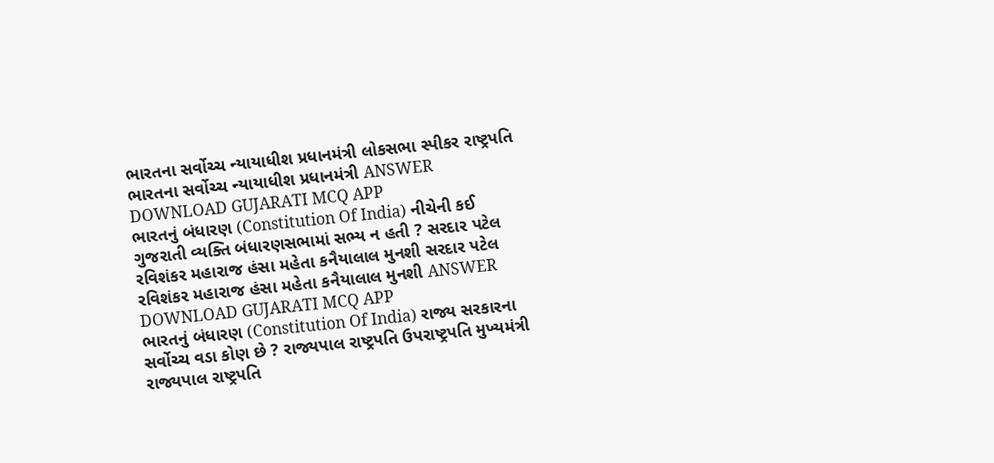ભારતના સર્વોચ્ચ ન્યાયાધીશ પ્રધાનમંત્રી લોકસભા સ્પીકર રાષ્ટ્રપતિ ભારતના સર્વોચ્ચ ન્યાયાધીશ પ્રધાનમંત્રી ANSWER DOWNLOAD GUJARATI MCQ APP
ભારતનું બંધારણ (Constitution Of India) નીચેની કઈ ગુજરાતી વ્યક્તિ બંધારણસભામાં સભ્ય ન હતી ? સરદાર પટેલ રવિશંકર મહારાજ હંસા મહેતા કનૈયાલાલ મુનશી સરદાર પટેલ રવિશંકર મહારાજ હંસા મહેતા કનૈયાલાલ મુનશી ANSWER DOWNLOAD GUJARATI MCQ APP
ભારતનું બંધારણ (Constitution Of India) રાજ્ય સરકારના સર્વોચ્ચ વડા કોણ છે ? રાજ્યપાલ રાષ્ટ્રપતિ ઉપરાષ્ટ્રપતિ મુખ્યમંત્રી રાજ્યપાલ રાષ્ટ્રપતિ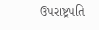ઉપરાષ્ટ્રપતિ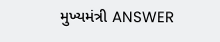મુખ્યમંત્રી ANSWER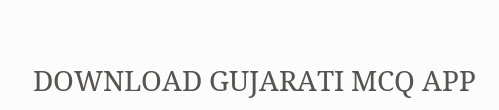DOWNLOAD GUJARATI MCQ APP